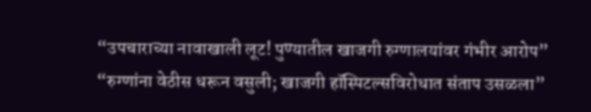“उपचाराच्या नावाखाली लूट! पुण्यातील खाजगी रुग्णालयांवर गंभीर आरोप” “रुग्णांना वेठीस धरून वसुली; खाजगी हॉस्पिटल्सविरोधात संताप उसळला”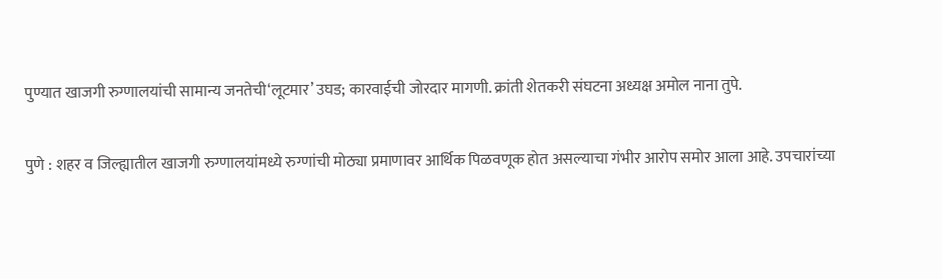पुण्यात खाजगी रुग्णालयांची सामान्य जनतेची‘लूटमार’ उघड; कारवाईची जोरदार मागणी. क्रांती शेतकरी संघटना अध्यक्ष अमोल नाना तुपे.

पुणे : शहर व जिल्ह्यातील खाजगी रुग्णालयांमध्ये रुग्णांची मोठ्या प्रमाणावर आर्थिक पिळवणूक होत असल्याचा गंभीर आरोप समोर आला आहे. उपचारांच्या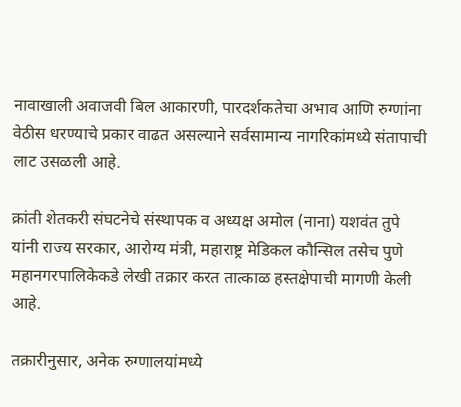नावाखाली अवाजवी बिल आकारणी, पारदर्शकतेचा अभाव आणि रुग्णांना वेठीस धरण्याचे प्रकार वाढत असल्याने सर्वसामान्य नागरिकांमध्ये संतापाची लाट उसळली आहे.

क्रांती शेतकरी संघटनेचे संस्थापक व अध्यक्ष अमोल (नाना) यशवंत तुपे यांनी राज्य सरकार, आरोग्य मंत्री, महाराष्ट्र मेडिकल कौन्सिल तसेच पुणे महानगरपालिकेकडे लेखी तक्रार करत तात्काळ हस्तक्षेपाची मागणी केली आहे.

तक्रारीनुसार, अनेक रुग्णालयांमध्ये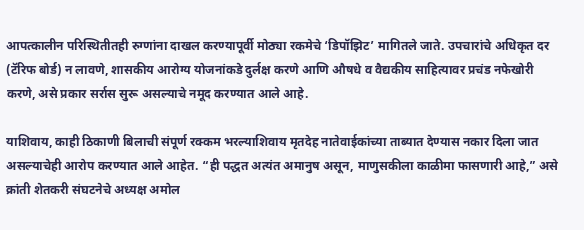आपत्कालीन परिस्थितीतही रुग्णांना दाखल करण्यापूर्वी मोठ्या रकमेचे ‘डिपॉझिट’ मागितले जाते. उपचारांचे अधिकृत दर (टॅरिफ बोर्ड) न लावणे, शासकीय आरोग्य योजनांकडे दुर्लक्ष करणे आणि औषधे व वैद्यकीय साहित्यावर प्रचंड नफेखोरी करणे, असे प्रकार सर्रास सुरू असल्याचे नमूद करण्यात आले आहे.

याशिवाय, काही ठिकाणी बिलाची संपूर्ण रक्कम भरल्याशिवाय मृतदेह नातेवाईकांच्या ताब्यात देण्यास नकार दिला जात असल्याचेही आरोप करण्यात आले आहेत. “ही पद्धत अत्यंत अमानुष असून, माणुसकीला काळीमा फासणारी आहे,” असे क्रांती शेतकरी संघटनेचे अध्यक्ष अमोल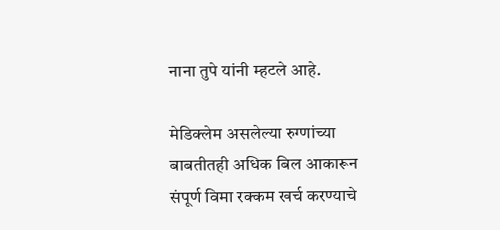नाना तुपे यांनी म्हटले आहे.

मेडिक्लेम असलेल्या रुग्णांच्या बाबतीतही अधिक बिल आकारून संपूर्ण विमा रक्कम खर्च करण्याचे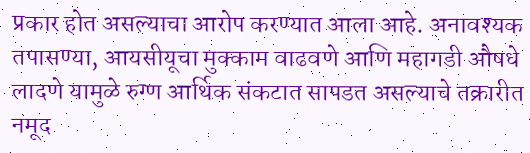प्रकार होत असल्याचा आरोप करण्यात आला आहे. अनावश्यक तपासण्या, आयसीयूचा मुक्काम वाढवणे आणि महागडी औषधे लादणे यामुळे रुग्ण आर्थिक संकटात सापडत असल्याचे तक्रारीत नमूद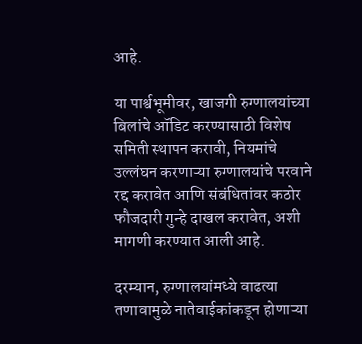आहे.

या पार्श्वभूमीवर, खाजगी रुग्णालयांच्या बिलांचे ऑडिट करण्यासाठी विशेष समिती स्थापन करावी, नियमांचे उल्लंघन करणाऱ्या रुग्णालयांचे परवाने रद्द करावेत आणि संबंधितांवर कठोर फौजदारी गुन्हे दाखल करावेत, अशी मागणी करण्यात आली आहे.

दरम्यान, रुग्णालयांमध्ये वाढत्या तणावामुळे नातेवाईकांकडून होणाऱ्या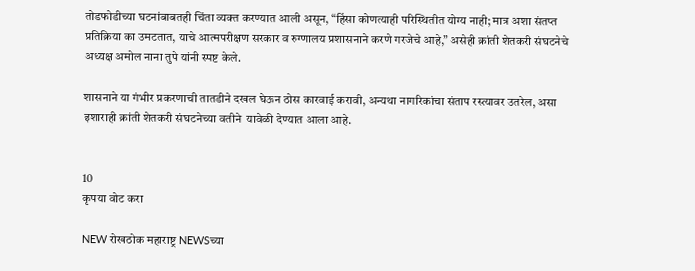तोडफोडीच्या घटनांबाबतही चिंता व्यक्त करण्यात आली असून, “हिंसा कोणत्याही परिस्थितीत योग्य नाही; मात्र अशा संतप्त प्रतिक्रिया का उमटतात, याचे आत्मपरीक्षण सरकार व रुग्णालय प्रशासनाने करणे गरजेचे आहे,” असेही क्रांती शेतकरी संघटनेचे अध्यक्ष अमोल नाना तुपे यांनी स्पष्ट केले.

शासनाने या गंभीर प्रकरणाची तातडीने दखल घेऊन ठोस कारवाई करावी, अन्यथा नागरिकांचा संताप रस्त्यावर उतरेल, असा इशाराही क्रांती शेतकरी संघटनेच्या वतीने  यावेळी देण्यात आला आहे.


10
कृपया वोट करा

NEW रोखठोक महाराष्ट्र NEWSच्या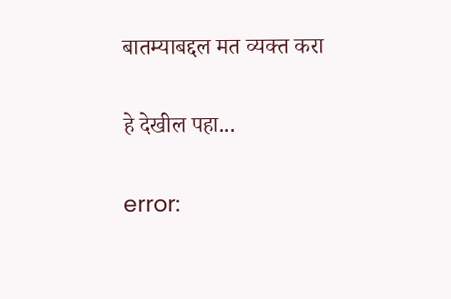बातम्याबद्दल मत व्यक्त करा

हे देखील पहा...

error: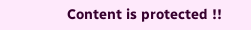Content is protected !!